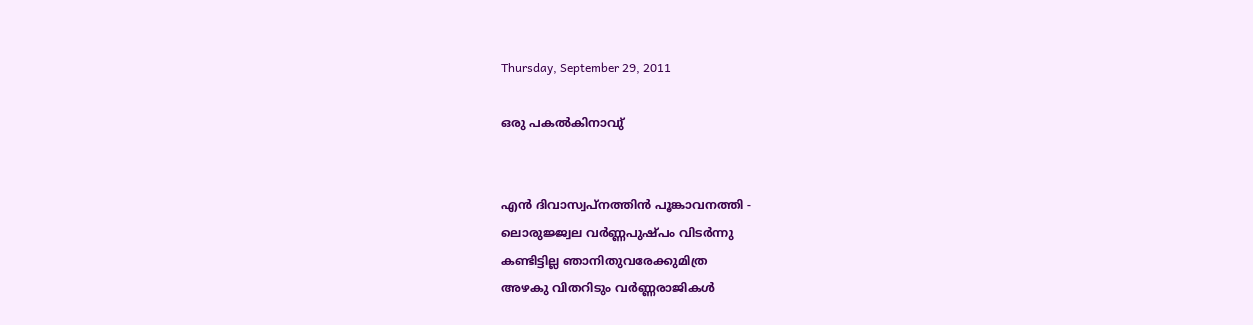Thursday, September 29, 2011

ഒരു പകല്‍കിനാവു്


എന്‍ ദിവാസ്വപ്നത്തിന്‍ പൂങ്കാവനത്തി -
ലൊരുജ്ജ്വല വര്‍ണ്ണപുഷ്പം വിടര്‍ന്നു
കണ്ടിട്ടില്ല ഞാനിതുവരേക്കുമിത്ര
അഴകു വിതറിടും വര്‍ണ്ണരാജികള്‍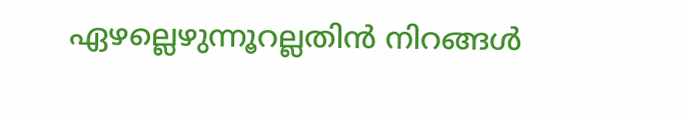ഏഴല്ലെഴുന്നൂറല്ലതിന്‍ നിറങ്ങള്‍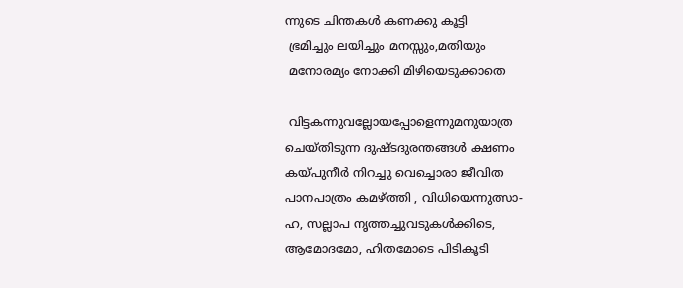ന്നുടെ ചിന്തകള്‍ കണക്കു കൂട്ടി
 ഭ്രമിച്ചും ലയിച്ചും മനസ്സും,മതിയും
 മനോരമ്യം നോക്കി മിഴിയെടുക്കാതെ

 വിട്ടകന്നുവല്ലോയപ്പോളെന്നുമനുയാത്ര
ചെയ്തിടുന്ന ദുഷ്ടദുരന്തങ്ങള്‍ ക്ഷണം
കയ്പുനീര്‍ നിറച്ചു വെച്ചൊരാ ജീവിത
പാനപാത്രം കമഴ്ത്തി , വിധിയെന്നുത്സാ-
ഹ, സല്ലാപ നൃത്തച്ചുവടുകള്‍ക്കിടെ,
ആമോദമോ, ഹിതമോടെ പിടികൂടി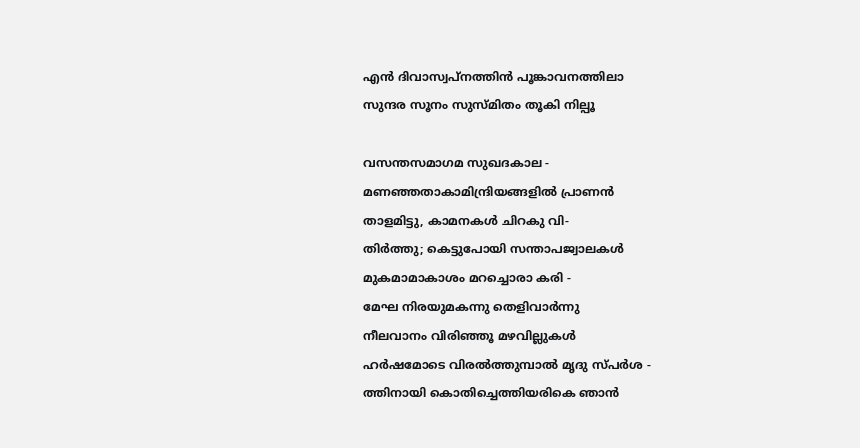എന്‍ ദിവാസ്വപ്നത്തിന്‍ പൂങ്കാവനത്തിലാ
സുന്ദര സൂനം സുസ്മിതം തൂകി നില്പൂ

വസന്തസമാഗമ സുഖദകാല -
മണഞ്ഞതാകാമിന്ദ്രിയങ്ങളില്‍ പ്രാണന്‍
താളമിട്ടു, കാമനകള്‍ ചിറകു വി-
തിര്‍ത്തു; കെട്ടുപോയി സന്താപജ്വാലകള്‍
മുകമാമാകാശം മറച്ചൊരാ കരി -
മേഘ നിരയുമകന്നു തെളിവാര്‍ന്നു
നീലവാനം വിരിഞ്ഞൂ മഴവില്ലുകള്‍
ഹര്‍ഷമോടെ വിരല്‍ത്തുമ്പാല്‍ മൃദു സ്പര്‍ശ -
ത്തിനായി കൊതിച്ചെത്തിയരികെ ഞാന്‍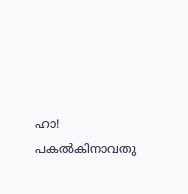ഹാ! പകല്‍കിനാവതു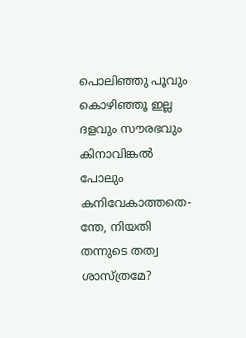പൊലിഞ്ഞു പൂവും
കൊഴിഞ്ഞൂ ഇല്ല ദളവും സൗരഭവും
കിനാവിങ്കല്‍ പോലും കനിവേകാത്തതെ-
ന്തേ, നിയതി തന്നുടെ തത്വ ശാസ്ത്രമേ?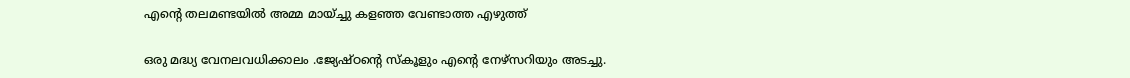എന്റെ തലമണ്ടയിൽ അമ്മ മായ്ച്ചു കളഞ്ഞ വേണ്ടാത്ത എഴുത്ത്

ഒരു മദ്ധ്യ വേനലവധിക്കാലം .ജ്യേഷ്ഠന്റെ സ്കൂളും എന്റെ നേഴ്സറിയും അടച്ചു.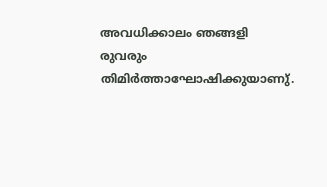അവധിക്കാലം ഞങ്ങളി രുവരും തിമിർത്താഘോഷിക്കുയാണു്.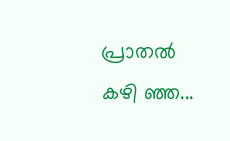പ്രാതൽ കഴി ഞ്ഞ...